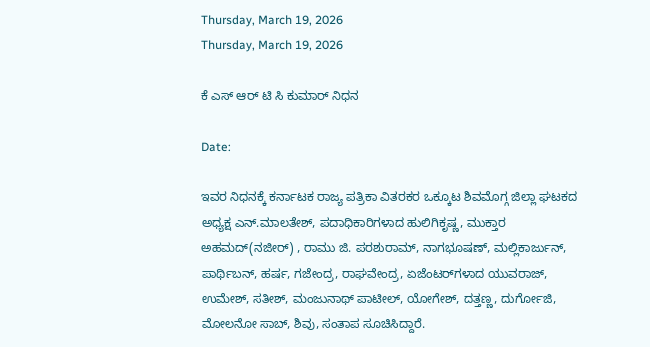Thursday, March 19, 2026
Thursday, March 19, 2026

ಕೆ ಎಸ್ ಆರ್ ಟಿ ಸಿ ಕುಮಾರ್ ನಿಧನ

Date:

ಇವರ ನಿಧನಕ್ಕೆ ಕರ್ನಾಟಕ ರಾಜ್ಯ ಪತ್ರಿಕಾ ವಿತರಕರ ಒಕ್ಕೂಟ ಶಿವಮೊಗ್ಗ ಜಿಲ್ಲಾ ಘಟಕದ ಅಧ್ಯಕ್ಷ ಎನ್.ಮಾಲತೇಶ್, ಪದಾಧಿಕಾರಿಗಳಾದ ಹುಲಿಗಿಕೃಷ್ಣ, ಮುಕ್ತಾರ ಅಹಮದ್(ನಜೀರ್) , ರಾಮು ಜಿ. ಪರಶುರಾಮ್, ನಾಗಭೂಷಣ್, ಮಲ್ಲಿಕಾರ್ಜುನ್, ಪಾರ್ಥಿಬನ್, ಹರ್ಷ, ಗಜೇಂದ್ರ, ರಾಘವೇಂದ್ರ, ಏಜೆಂಟರ್‌ಗಳಾದ ಯುವರಾಜ್, ಉಮೇಶ್, ಸತೀಶ್, ಮಂಜುನಾಥ್ ಪಾಟೀಲ್, ಯೋಗೇಶ್, ದತ್ತಣ್ಣ, ದುರ್ಗೋಜಿ, ಮೋಲನೋ ಸಾಬ್, ಶಿವು, ಸಂತಾಪ ಸೂಚಿಸಿದ್ದಾರೆ.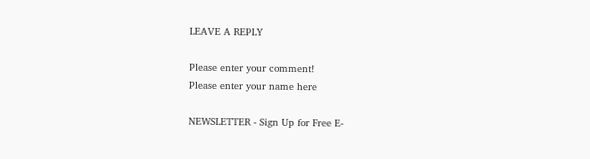LEAVE A REPLY

Please enter your comment!
Please enter your name here

NEWSLETTER - Sign Up for Free E-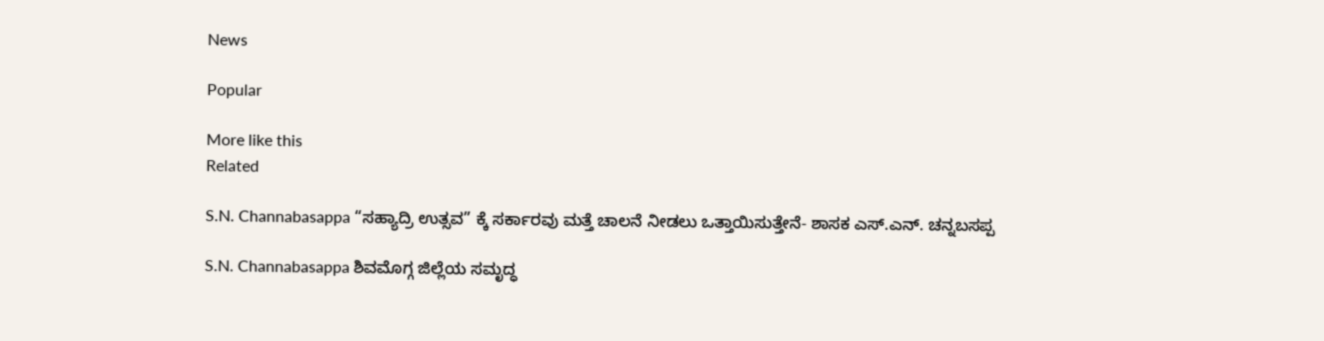News

Popular

More like this
Related

S.N. Channabasappa “ಸಹ್ಯಾದ್ರಿ ಉತ್ಸವ” ಕ್ಕೆ ಸರ್ಕಾರವು ಮತ್ತೆ ಚಾಲನೆ ನೀಡಲು ಒತ್ತಾಯಿಸುತ್ತೇನೆ- ಶಾಸಕ ಎಸ್.ಎನ್. ಚನ್ನಬಸಪ್ಪ

S.N. Channabasappa ಶಿವಮೊಗ್ಗ ಜಿಲ್ಲೆಯ ಸಮೃದ್ಧ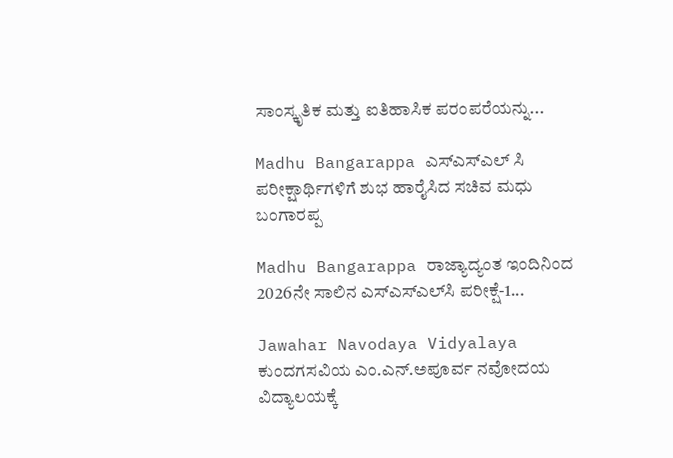ಸಾಂಸ್ಕೃತಿಕ ಮತ್ತು ಐತಿಹಾಸಿಕ ಪರಂಪರೆಯನ್ನು...

Madhu Bangarappa ಎಸ್ಎಸ್ಎಲ್ ಸಿ ಪರೀಕ್ಷಾರ್ಥಿಗಳಿಗೆ ಶುಭ ಹಾರೈಸಿದ ಸಚಿವ ಮಧು ಬಂಗಾರಪ್ಪ

Madhu Bangarappa ರಾಜ್ಯಾದ್ಯಂತ ಇಂದಿನಿಂದ 2026ನೇ ಸಾಲಿನ ಎಸ್‌ಎಸ್‌ಎಲ್‌ಸಿ ಪರೀಕ್ಷೆ-1...

Jawahar Navodaya Vidyalaya ಕುಂದಗಸವಿಯ ಎಂ.ಎನ್.ಅಪೂರ್ವ ನವೋದಯ ವಿದ್ಯಾಲಯಕ್ಕೆ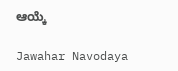ಆಯ್ಕೆ

Jawahar Navodaya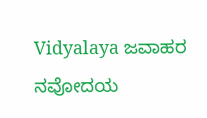Vidyalaya ಜವಾಹರ ನವೋದಯ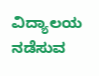ವಿದ್ಯಾಲಯ ನಡೆಸುವ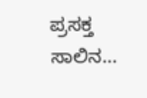ಪ್ರಸಕ್ತ ಸಾಲಿನ...